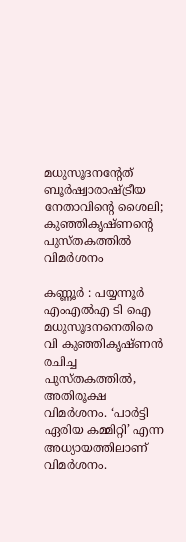മധുസൂദനന്റേത് ബൂർഷ്വാരാഷ്ട്രീയ നേതാവിന്റെ ശൈലി; കുഞ്ഞികൃഷ്ണന്റെ പുസ്തകത്തിൽ വിമര്‍ശനം

കണ്ണൂർ : പയ്യന്നൂര്‍ എംഎല്‍എ ടി ഐ മധുസൂദനനെതിരെ വി കുഞ്ഞികൃഷ്ണന്‍ രചിച്ച പുസ്തകത്തില്‍, അതിരൂക്ഷ വിമര്‍ശനം. ‘പാര്‍ട്ടി ഏരിയ കമ്മിറ്റി’ എന്ന അധ്യായത്തിലാണ് വിമര്‍ശനം.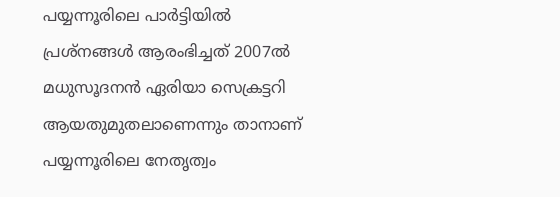പയ്യന്നൂരിലെ പാര്‍ട്ടിയില്‍ പ്രശ്‌നങ്ങള്‍ ആരംഭിച്ചത് 2007ല്‍ മധുസൂദനന്‍ ഏരിയാ സെക്രട്ടറി ആയതുമുതലാണെന്നും താനാണ് പയ്യന്നൂരിലെ നേതൃത്വം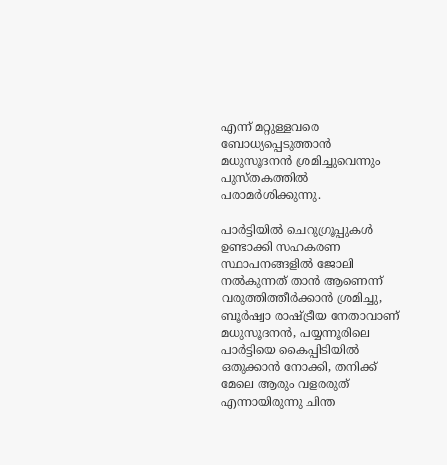എന്ന് മറ്റുള്ളവരെ ബോധ്യപ്പെടുത്താന്‍ മധുസൂദനന്‍ ശ്രമിച്ചുവെന്നും പുസ്തകത്തില്‍ പരാമര്‍ശിക്കുന്നു.

പാര്‍ട്ടിയില്‍ ചെറുഗ്രൂപ്പുകള്‍ ഉണ്ടാക്കി സഹകരണ സ്ഥാപനങ്ങളില്‍ ജോലി നല്‍കുന്നത് താന്‍ ആണെന്ന് വരുത്തിത്തീര്‍ക്കാന്‍ ശ്രമിച്ചു, ബൂര്‍ഷ്വാ രാഷ്ട്രീയ നേതാവാണ് മധുസൂദനന്‍, പയ്യന്നൂരിലെ പാര്‍ട്ടിയെ കൈപ്പിടിയില്‍ ഒതുക്കാന്‍ നോക്കി, തനിക്ക് മേലെ ആരും വളരരുത് എന്നായിരുന്നു ചിന്ത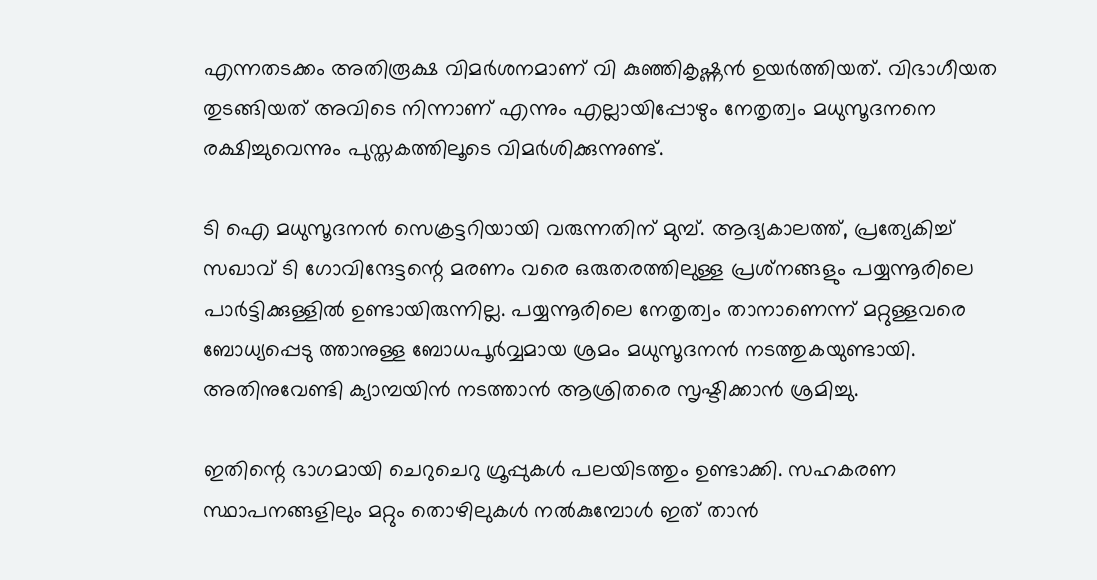എന്നതടക്കം അതിരൂക്ഷ വിമര്‍ശനമാണ് വി കുഞ്ഞികൃഷ്ണന്‍ ഉയര്‍ത്തിയത്. വിഭാഗീയത തുടങ്ങിയത് അവിടെ നിന്നാണ് എന്നും എല്ലായിപ്പോഴും നേതൃത്വം മധുസൂദനനെ രക്ഷിച്ചുവെന്നും പുസ്തകത്തിലൂടെ വിമര്‍ശിക്കുന്നുണ്ട്.

ടി ഐ മധുസൂദനന്‍ സെക്രട്ടറിയായി വരുന്നതിന് മുമ്പ്. ആദ്യകാലത്ത്, പ്രത്യേകിച്ച് സഖാവ് ടി ഗോവിന്ദേട്ടന്റെ മരണം വരെ ഒരുതരത്തിലുള്ള പ്രശ്‌നങ്ങളും പയ്യന്നൂരിലെ പാര്‍ട്ടിക്കുള്ളില്‍ ഉണ്ടായിരുന്നില്ല. പയ്യന്നൂരിലെ നേതൃത്വം താനാണെന്ന് മറ്റുള്ളവരെ ബോധ്യപ്പെടു ത്താനുള്ള ബോധപൂര്‍വ്വമായ ശ്രമം മധുസൂദനന്‍ നടത്തുകയുണ്ടായി. അതിനുവേണ്ടി ക്യാമ്പയിന്‍ നടത്താന്‍ ആശ്രിതരെ സൃഷ്ടിക്കാന്‍ ശ്രമിച്ചു.

ഇതിന്റെ ഭാഗമായി ചെറുചെറു ഗ്രൂപ്പുകള്‍ പലയിടത്തും ഉണ്ടാക്കി. സഹകരണ സ്ഥാപനങ്ങളിലും മറ്റും തൊഴിലുകള്‍ നല്‍കുമ്പോള്‍ ഇത് താന്‍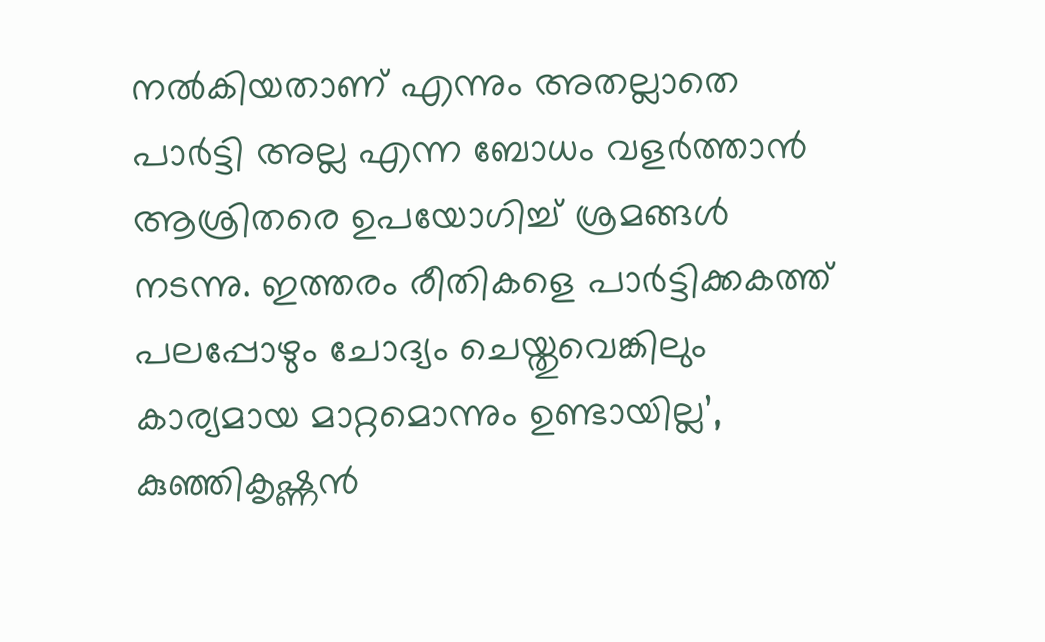നല്‍കിയതാണ് എന്നും അതല്ലാതെ പാര്‍ട്ടി അല്ല എന്ന ബോധം വളര്‍ത്താന്‍ ആശ്രിതരെ ഉപയോഗിച്ച് ശ്രമങ്ങള്‍ നടന്നു. ഇത്തരം രീതികളെ പാര്‍ട്ടിക്കകത്ത് പലപ്പോഴും ചോദ്യം ചെയ്തുവെങ്കിലും കാര്യമായ മാറ്റമൊന്നും ഉണ്ടായില്ല’, കുഞ്ഞികൃഷ്ണന്‍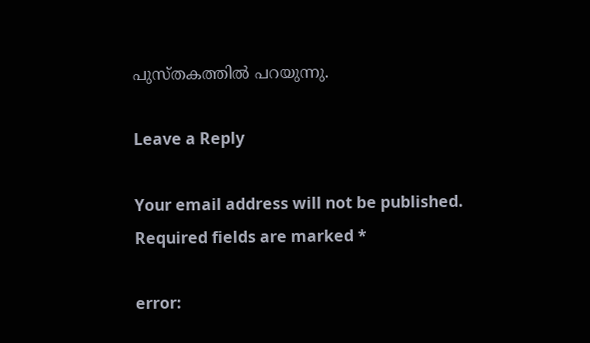പുസ്തകത്തില്‍ പറയുന്നു.

Leave a Reply

Your email address will not be published. Required fields are marked *

error: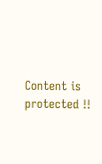Content is protected !!